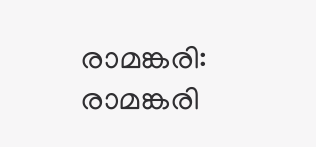രാമങ്കരി: രാമങ്കരി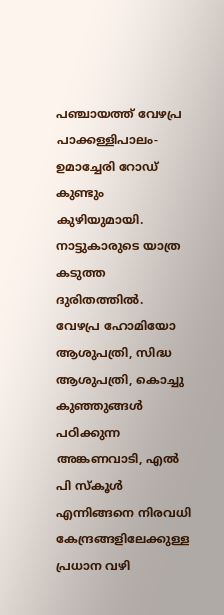പഞ്ചായത്ത് വേഴപ്ര പാക്കള്ളിപാലം-ഉമാച്ചേരി റോഡ് കുണ്ടും കുഴിയുമായി. നാട്ടുകാരുടെ യാത്ര കടുത്ത ദുരിതത്തിൽ. വേഴപ്ര ഹോമിയോ ആശുപത്രി, സിദ്ധ ആശുപത്രി, കൊച്ചു കുഞ്ഞുങ്ങൾ പഠിക്കുന്ന അങ്കണവാടി, എൽ
പി സ്കൂൾ എന്നിങ്ങനെ നിരവധി കേന്ദ്രങ്ങളിലേക്കുള്ള പ്രധാന വഴി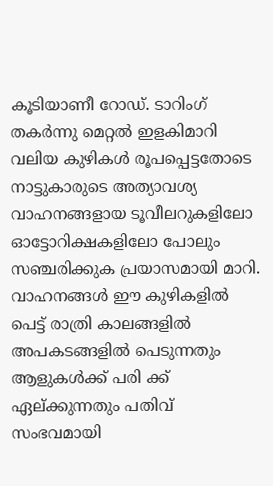കൂടിയാണീ റോഡ്. ടാറിംഗ് തകർന്നു മെറ്റൽ ഇളകിമാറി വലിയ കുഴികൾ രൂപപ്പെട്ടതോടെ നാട്ടുകാരുടെ അത്യാവശ്യ വാഹനങ്ങളായ ടൂവീലറുകളിലോ ഓട്ടോറിക്ഷകളിലോ പോലും സഞ്ചരിക്കുക പ്രയാസമായി മാറി. വാഹനങ്ങൾ ഈ കുഴികളിൽ പെട്ട് രാത്രി കാലങ്ങളിൽ അപകടങ്ങളിൽ പെടുന്നതും ആളുകൾക്ക് പരി ക്ക് ഏല്ക്കുന്നതും പതിവ് സംഭവമായി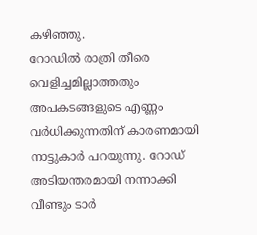കഴിഞ്ഞു.
റോഡിൽ രാത്രി തീരെ വെളിച്ചമില്ലാത്തതും അപകടങ്ങളുടെ എണ്ണം വർധിക്കുന്നതിന് കാരണമായി നാട്ടുകാർ പറയുന്നു. റോഡ് അടിയന്തരമായി നന്നാക്കി വീണ്ടും ടാർ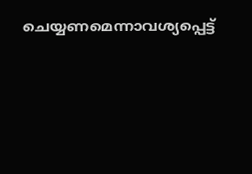ചെയ്യണമെന്നാവശ്യപ്പെട്ട്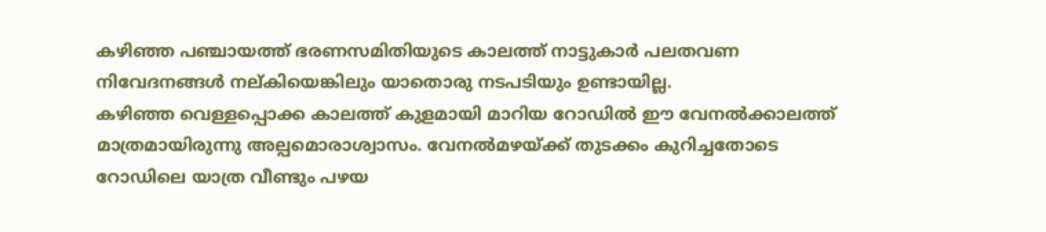കഴിഞ്ഞ പഞ്ചായത്ത് ഭരണസമിതിയുടെ കാലത്ത് നാട്ടുകാർ പലതവണ നിവേദനങ്ങൾ നല്കിയെങ്കിലും യാതൊരു നടപടിയും ഉണ്ടായില്ല.
കഴിഞ്ഞ വെള്ളപ്പൊക്ക കാലത്ത് കുളമായി മാറിയ റോഡിൽ ഈ വേനൽക്കാലത്ത് മാത്രമായിരുന്നു അല്പമൊരാശ്വാസം. വേനൽമഴയ്ക്ക് തുടക്കം കുറിച്ചതോടെ റോഡിലെ യാത്ര വീണ്ടും പഴയ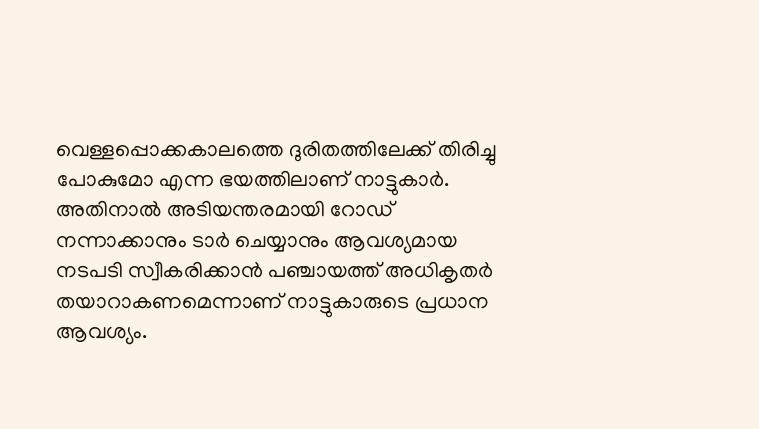വെള്ളപ്പൊക്കകാലത്തെ ദുരിതത്തിലേക്ക് തിരിച്ചു പോകുമോ എന്ന ഭയത്തിലാണ് നാട്ടുകാർ. അതിനാൽ അടിയന്തരമായി റോഡ് നന്നാക്കാനും ടാർ ചെയ്യാനും ആവശ്യമായ നടപടി സ്വീകരിക്കാൻ പഞ്ചായത്ത് അധികൃതർ തയാറാകണമെന്നാണ് നാട്ടുകാരുടെ പ്രധാന ആവശ്യം.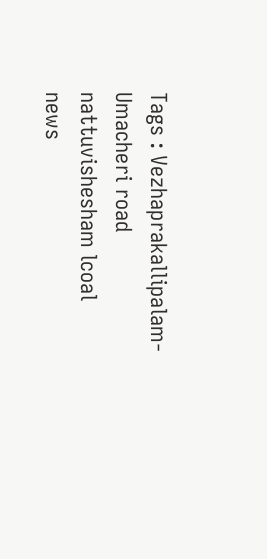Tags : Vezhaprakallipalam-Umacheri road nattuvishesham lcoal news